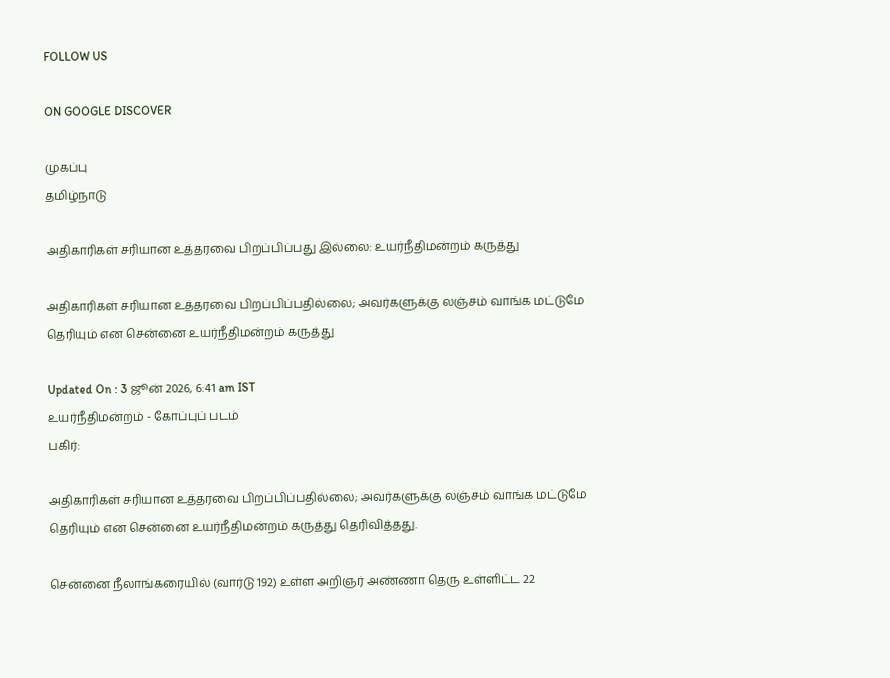FOLLOW US

ON GOOGLE DISCOVER

முகப்பு
தமிழ்நாடு

அதிகாரிகள் சரியான உத்தரவை பிறப்பிப்பது இல்லை: உயர்நீதிமன்றம் கருத்து

அதிகாரிகள் சரியான உத்தரவை பிறப்பிப்பதில்லை; அவர்களுக்கு லஞ்சம் வாங்க மட்டுமே தெரியும் என சென்னை உயர்நீதிமன்றம் கருத்து

Updated On : 3 ஜூன் 2026, 6:41 am IST
உயர்நீதிமன்றம் - கோப்புப் படம்
பகிர்:

அதிகாரிகள் சரியான உத்தரவை பிறப்பிப்பதில்லை; அவர்களுக்கு லஞ்சம் வாங்க மட்டுமே தெரியும் என சென்னை உயர்நீதிமன்றம் கருத்து தெரிவித்தது.

சென்னை நீலாங்கரையில் (வார்டு 192) உள்ள அறிஞர் அண்ணா தெரு உள்ளிட்ட 22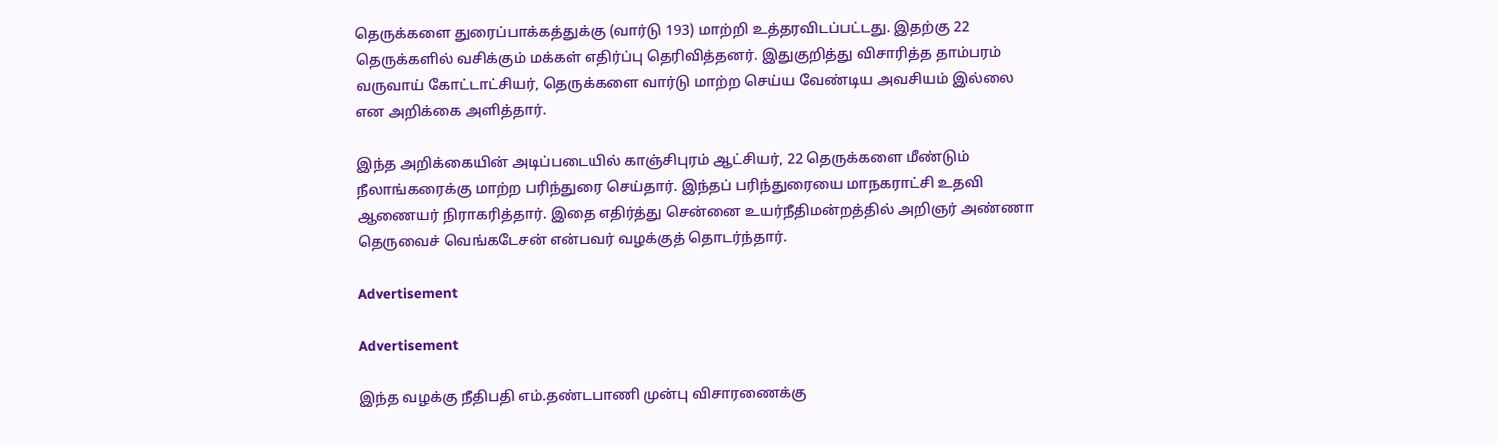தெருக்களை துரைப்பாக்கத்துக்கு (வார்டு 193) மாற்றி உத்தரவிடப்பட்டது. இதற்கு 22 தெருக்களில் வசிக்கும் மக்கள் எதிர்ப்பு தெரிவித்தனர். இதுகுறித்து விசாரித்த தாம்பரம் வருவாய் கோட்டாட்சியர், தெருக்களை வார்டு மாற்ற செய்ய வேண்டிய அவசியம் இல்லை என அறிக்கை அளித்தார்.

இந்த அறிக்கையின் அடிப்படையில் காஞ்சிபுரம் ஆட்சியர், 22 தெருக்களை மீண்டும் நீலாங்கரைக்கு மாற்ற பரிந்துரை செய்தார். இந்தப் பரிந்துரையை மாநகராட்சி உதவி ஆணையர் நிராகரித்தார். இதை எதிர்த்து சென்னை உயர்நீதிமன்றத்தில் அறிஞர் அண்ணா தெருவைச் வெங்கடேசன் என்பவர் வழக்குத் தொடர்ந்தார்.

Advertisement

Advertisement

இந்த வழக்கு நீதிபதி எம்.தண்டபாணி முன்பு விசாரணைக்கு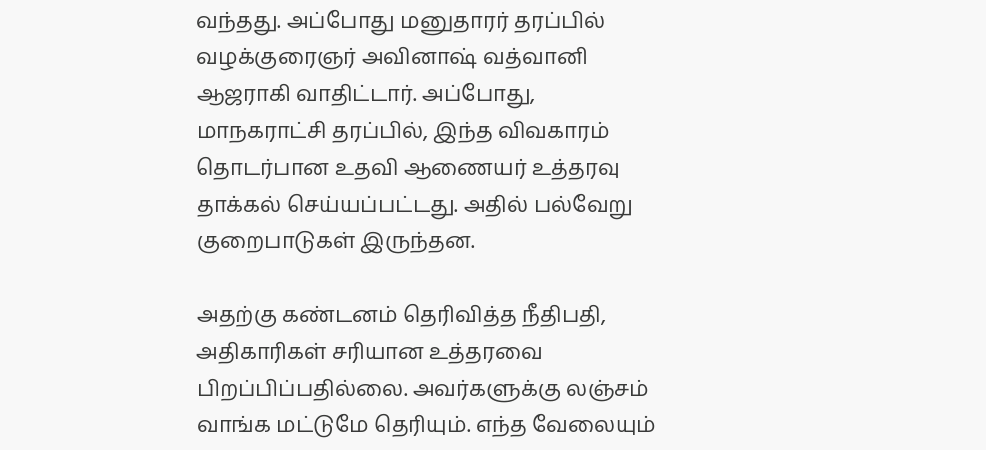வந்தது. அப்போது மனுதாரர் தரப்பில் வழக்குரைஞர் அவினாஷ் வத்வானி ஆஜராகி வாதிட்டார். அப்போது, மாநகராட்சி தரப்பில், இந்த விவகாரம் தொடர்பான உதவி ஆணையர் உத்தரவு தாக்கல் செய்யப்பட்டது. அதில் பல்வேறு குறைபாடுகள் இருந்தன.

அதற்கு கண்டனம் தெரிவித்த நீதிபதி, அதிகாரிகள் சரியான உத்தரவை பிறப்பிப்பதில்லை. அவர்களுக்கு லஞ்சம் வாங்க மட்டுமே தெரியும். எந்த வேலையும்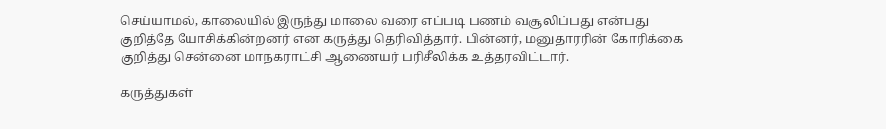செய்யாமல், காலையில் இருந்து மாலை வரை எப்படி பணம் வசூலிப்பது என்பது குறித்தே யோசிக்கின்றனர் என கருத்து தெரிவித்தார். பின்னர், மனுதாரரின் கோரிக்கை குறித்து சென்னை மாநகராட்சி ஆணையர் பரிசீலிக்க உத்தரவிட்டார்.

கருத்துகள்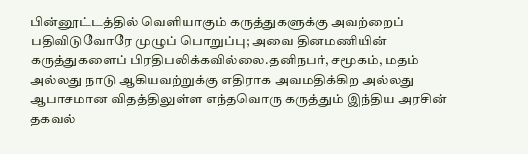பின்னூட்டத்தில் வெளியாகும் கருத்துகளுக்கு அவற்றைப் பதிவிடுவோரே முழுப் பொறுப்பு; அவை தினமணியின் கருத்துகளைப் பிரதிபலிக்கவில்லை.தனிநபர், சமூகம், மதம் அல்லது நாடு ஆகியவற்றுக்கு எதிராக அவமதிக்கிற அல்லது ஆபாசமான விதத்திலுள்ள எந்தவொரு கருத்தும் இந்திய அரசின் தகவல்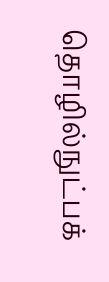தொழில்நுட்பக்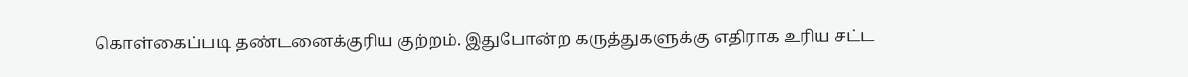கொள்கைப்படி தண்டனைக்குரிய குற்றம். இதுபோன்ற கருத்துகளுக்கு எதிராக உரிய சட்ட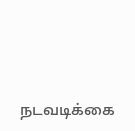நடவடிக்கை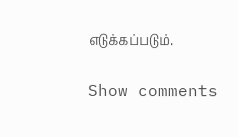எடுக்கப்படும்.

Show comments